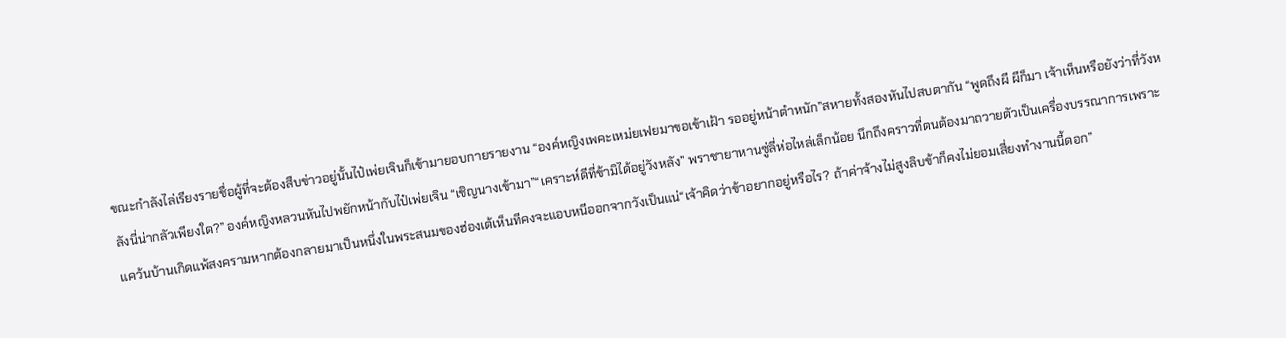ขณะกำลังไล่เรียงรายชื่อผู้ที่จะต้องสืบข่าวอยู่นั้นไป๋เพ่ยเจินก็เข้ามายอบกายรายงาน “องค์หญิงเพคะเหม่ยเฟยมาขอเข้าเฝ้า รออยู่หน้าตำหนัก”สหายทั้งสองหันไปสบตากัน “พูดถึงผี ผีก็มา เจ้าเห็นหรือยังว่าที่วังหลังนี่น่ากลัวเพียงใด?” องค์หญิงหลวนหันไปพยักหน้ากับไป๋เพ่ยเจิน “เชิญนางเข้ามา”“เคราะห์ดีที่ข้ามิได้อยู่วังหลัง” พราชายาหานซู่ลี่ห่อไหล่เล็กน้อย นึกถึงคราวที่ตนต้องมาถวายตัวเป็นเครื่องบรรณาการเพราะแคว้นบ้านเกิดแพ้สงครามหากต้องกลายมาเป็นหนึ่งในพระสนมของฮ่องเต้เห็นทีคงจะแอบหนีออกจากวังเป็นแน่“เจ้าคิดว่าข้าอยากอยู่หรือไร? ถ้าค่าจ้างไม่สูงลิบข้าก็คงไม่ยอมเสี่ยงทำงานนี้ดอก”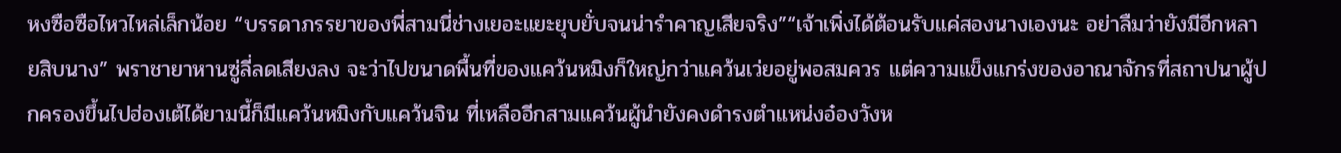หงซือซือไหวไหล่เล็กน้อย “บรรดาภรรยาของพี่สามนี่ช่างเยอะแยะยุบยั่บจนน่ารำคาญเสียจริง”“เจ้าเพิ่งได้ต้อนรับแค่สองนางเองนะ อย่าลืมว่ายังมีอีกหลายสิบนาง” พราชายาหานซู่ลี่ลดเสียงลง จะว่าไปขนาดพื้นที่ของแคว้นหมิงก็ใหญ่กว่าแคว้นเว่ยอยู่พอสมควร แต่ความแข็งแกร่งของอาณาจักรที่สถาปนาผู้ปกครองขึ้นไปฮ่องเต้ได้ยามนี้ก็มีแคว้นหมิงกับแคว้นจิน ที่เหลืออีกสามแคว้นผู้นำยังคงดำรงตำแหน่งอ๋องวังห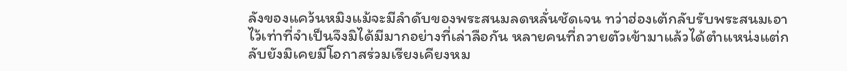ลังของแคว้นหมิงแม้จะมีลำดับของพระสนมลดหลั่นชัดเจน ทว่าฮ่องเต้กลับรับพระสนมเอาไว้เท่าที่จำเป็นจึงมิได้มีมากอย่างที่เล่าลือกัน หลายคนที่ถวายตัวเข้ามาแล้วได้ตำแหน่งแต่กลับยังมิเคยมีโอกาสร่วมเรียงเคียงหม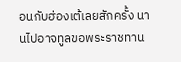อนกับฮ่องเต้เลยสักครั้ง นานไปอาจทูลขอพระราชทาน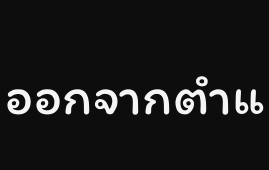ออกจากตำแ